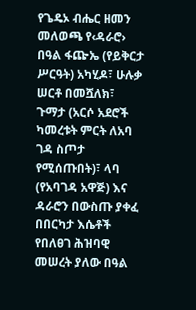የጌዴኦ ብሔር ዘመን መለወጫ የ‹ዳራሮ› በዓል ፋጬኤ (የይቅርታ ሥርዓት) አካሂዶ፣ ሁሉቃ ሠርቶ በመሿለክ፣ ጉማታ (አርሶ አደሮች ካመረቱት ምርት ለአባ ገዳ ስጦታ የሚሰጡበት)፣ ላባ (የአባገዳ አዋጅ) እና ዳራሮን በውስጡ ያቀፈ በበርካታ እሴቶች የበለፀገ ሕዝባዊ መሠረት ያለው በዓል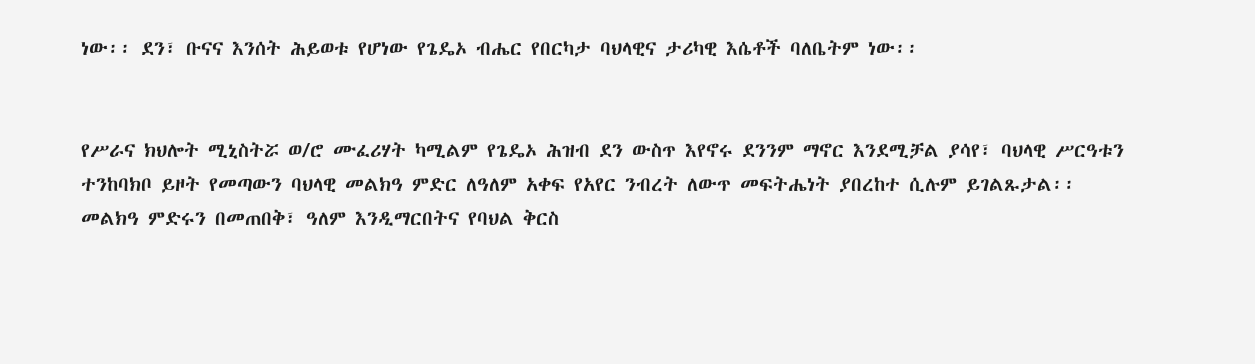ነው፡፡ ደን፣ ቡናና እንሰት ሕይወቱ የሆነው የጌዴኦ ብሔር የበርካታ ባህላዊና ታሪካዊ እሴቶች ባለቤትም ነው፡፡


የሥራና ክህሎት ሚኒስትሯ ወ/ሮ ሙፈሪሃት ካሚልም የጌዴኦ ሕዝብ ደን ውስጥ እየኖሩ ደንንም ማኖር እንደሚቻል ያሳየ፣ ባህላዊ ሥርዓቱን ተንከባክቦ ይዞት የመጣውን ባህላዊ መልክዓ ምድር ለዓለም አቀፍ የአየር ንብረት ለውጥ መፍትሔነት ያበረከተ ሲሉም ይገልጹታል፡፡
መልክዓ ምድሩን በመጠበቅ፣ ዓለም እንዲማርበትና የባህል ቅርስ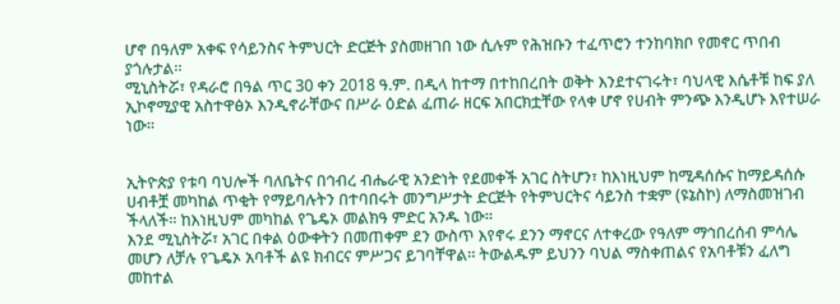ሆኖ በዓለም አቀፍ የሳይንስና ትምህርት ድርጅት ያስመዘገበ ነው ሲሉም የሕዝቡን ተፈጥሮን ተንከባክቦ የመኖር ጥበብ ያጎሉታል፡፡
ሚኒስትሯ፣ የዳራሮ በዓል ጥር 30 ቀን 2018 ዓ.ም. በዲላ ከተማ በተከበረበት ወቅት እንደተናገሩት፣ ባህላዊ እሴቶቹ ከፍ ያለ ኢኮኖሚያዊ አስተዋፅኦ እንዲኖራቸውና በሥራ ዕድል ፈጠራ ዘርፍ አበርክቷቸው የላቀ ሆኖ የሀብት ምንጭ እንዲሆኑ እየተሠራ ነው።


ኢትዮጵያ የቱባ ባህሎች ባለቤትና በኅብረ ብሔራዊ አንድነት የደመቀች አገር ስትሆን፣ ከእነዚህም ከሚዳሰሱና ከማይዳሰሱ ሀብቶቿ መካከል ጥቂት የማይባሉትን በተባበሩት መንግሥታት ድርጅት የትምህርትና ሳይንስ ተቋም (ዩኔስኮ) ለማስመዝገብ ችላለች። ከእነዚህም መካከል የጌዴኦ መልክዓ ምድር አንዱ ነው።
እንደ ሚኒስትሯ፣ አገር በቀል ዕውቀትን በመጠቀም ደን ውስጥ እየኖሩ ደንን ማኖርና ለተቀረው የዓለም ማኅበረሰብ ምሳሌ መሆን ለቻሉ የጌዴኦ አባቶች ልዩ ክብርና ምሥጋና ይገባቸዋል፡፡ ትውልዱም ይህንን ባህል ማስቀጠልና የአባቶቹን ፈለግ መከተል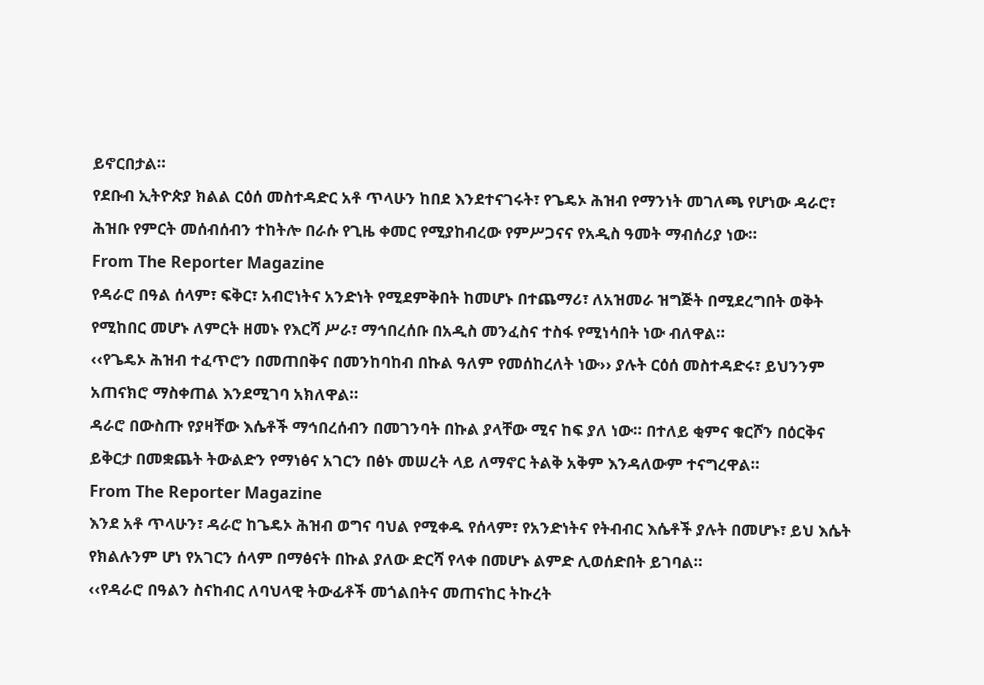ይኖርበታል።
የደቡብ ኢትዮጵያ ክልል ርዕሰ መስተዳድር አቶ ጥላሁን ከበደ እንደተናገሩት፣ የጌዴኦ ሕዝብ የማንነት መገለጫ የሆነው ዳራሮ፣ ሕዝቡ የምርት መሰብሰብን ተከትሎ በራሱ የጊዜ ቀመር የሚያከብረው የምሥጋናና የአዲስ ዓመት ማብሰሪያ ነው።
From The Reporter Magazine
የዳራሮ በዓል ሰላም፣ ፍቅር፣ አብሮነትና አንድነት የሚደምቅበት ከመሆኑ በተጨማሪ፣ ለአዝመራ ዝግጅት በሚደረግበት ወቅት የሚከበር መሆኑ ለምርት ዘመኑ የእርሻ ሥራ፣ ማኅበረሰቡ በአዲስ መንፈስና ተስፋ የሚነሳበት ነው ብለዋል።
‹‹የጌዴኦ ሕዝብ ተፈጥሮን በመጠበቅና በመንከባከብ በኩል ዓለም የመሰከረለት ነው›› ያሉት ርዕሰ መስተዳድሩ፣ ይህንንም አጠናክሮ ማስቀጠል እንደሚገባ አክለዋል።
ዳራሮ በውስጡ የያዛቸው እሴቶች ማኅበረሰብን በመገንባት በኩል ያላቸው ሚና ከፍ ያለ ነው። በተለይ ቂምና ቁርሾን በዕርቅና ይቅርታ በመቋጨት ትውልድን የማነፅና አገርን በፅኑ መሠረት ላይ ለማኖር ትልቅ አቅም እንዳለውም ተናግረዋል።
From The Reporter Magazine
እንደ አቶ ጥላሁን፣ ዳራሮ ከጌዴኦ ሕዝብ ወግና ባህል የሚቀዱ የሰላም፣ የአንድነትና የትብብር እሴቶች ያሉት በመሆኑ፣ ይህ እሴት የክልሉንም ሆነ የአገርን ሰላም በማፅናት በኩል ያለው ድርሻ የላቀ በመሆኑ ልምድ ሊወሰድበት ይገባል።
‹‹የዳራሮ በዓልን ስናከብር ለባህላዊ ትውፊቶች መጎልበትና መጠናከር ትኩረት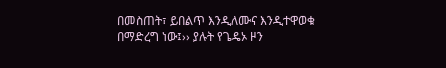በመስጠት፣ ይበልጥ እንዲለሙና እንዲተዋወቁ በማድረግ ነው፤›› ያሉት የጌዴኦ ዞን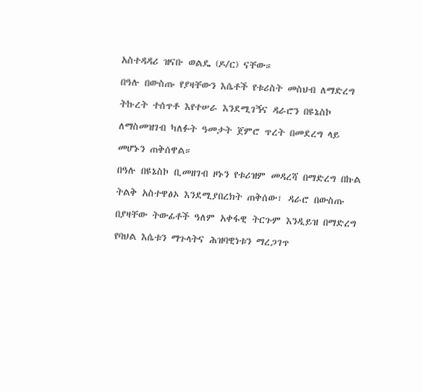አስተዳዳሪ ዝናቡ ወልዴ (ዶ/ር) ናቸው።
በዓሉ በውስጡ የያዛቸውን እሴቶች የቱሪስት መስህብ ለማድረግ ትኩረት ተሰጥቶ እየተሠራ እንደሚገኝና ዳራሮን በዩኔስኮ ለማስመዝገብ ካለፉት ዓመታት ጀምሮ ጥረት በመደረግ ላይ መሆኑን ጠቅሰዋል።
በዓሉ በዩኔስኮ ቢመዘገብ ዞኑን የቱሪዝም መዳረሻ በማድረግ በኩል ትልቅ አስተዋፅኦ እንደሚያበረክት ጠቅሰው፣ ዳራሮ በውስጡ በያዛቸው ትውፊቶች ዓለም አቀፋዊ ትርጉም እንዲይዝ በማድረግ የባህል እሴቱን ማጉላትና ሕዝባዊነቱን ማረጋገጥ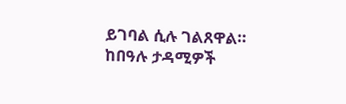ይገባል ሲሉ ገልጸዋል።
ከበዓሉ ታዳሚዎች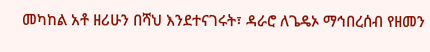መካከል አቶ ዘሪሁን በሻህ እንደተናገሩት፣ ዳራሮ ለጌዴኦ ማኅበረሰብ የዘመን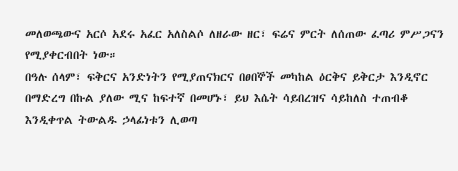መለወጫውና አርሶ አደሩ አፈር አለስልሶ ለዘራው ዘር፣ ፍሬና ምርት ለሰጠው ፈጣሪ ምሥጋናን የሚያቀርብበት ነው።
በዓሉ ሰላም፣ ፍቅርና አንድነትን የሚያጠናክርና በፀበኞች መካከል ዕርቅና ይቅርታ እንዲኖር በማድረግ በኩል ያለው ሚና ከፍተኛ በመሆኑ፣ ይህ እሴት ሳይበረዝና ሳይከለስ ተጠብቆ እንዲቀጥል ትውልዱ ኃላፊነቱን ሊወጣ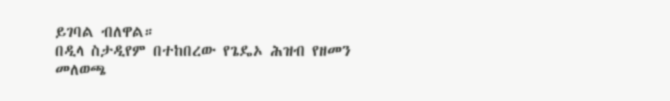ይገባል ብለዋል።
በዲላ ስታዲየም በተከበረው የጌዴኦ ሕዝብ የዘመን መለወጫ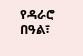የዳራሮ በዓል፣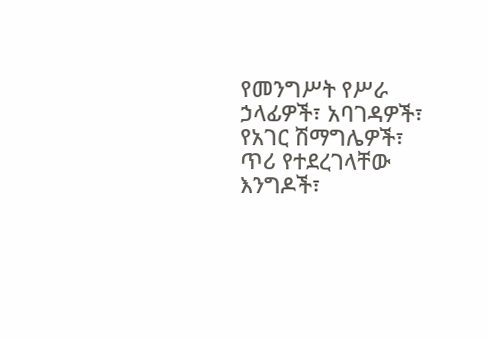የመንግሥት የሥራ ኃላፊዎች፣ አባገዳዎች፣ የአገር ሽማግሌዎች፣ ጥሪ የተደረገላቸው እንግዶች፣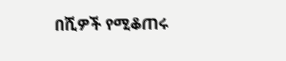በሺዎች የሚቆጠሩ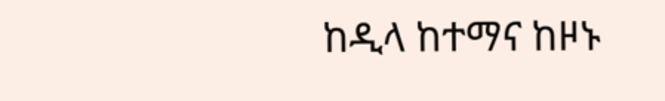ከዲላ ከተማና ከዞኑ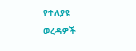የተለያዩ ወረዳዎች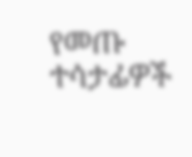የመጡ ተሳታፊዎች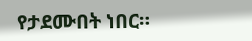የታደሙበት ነበር።